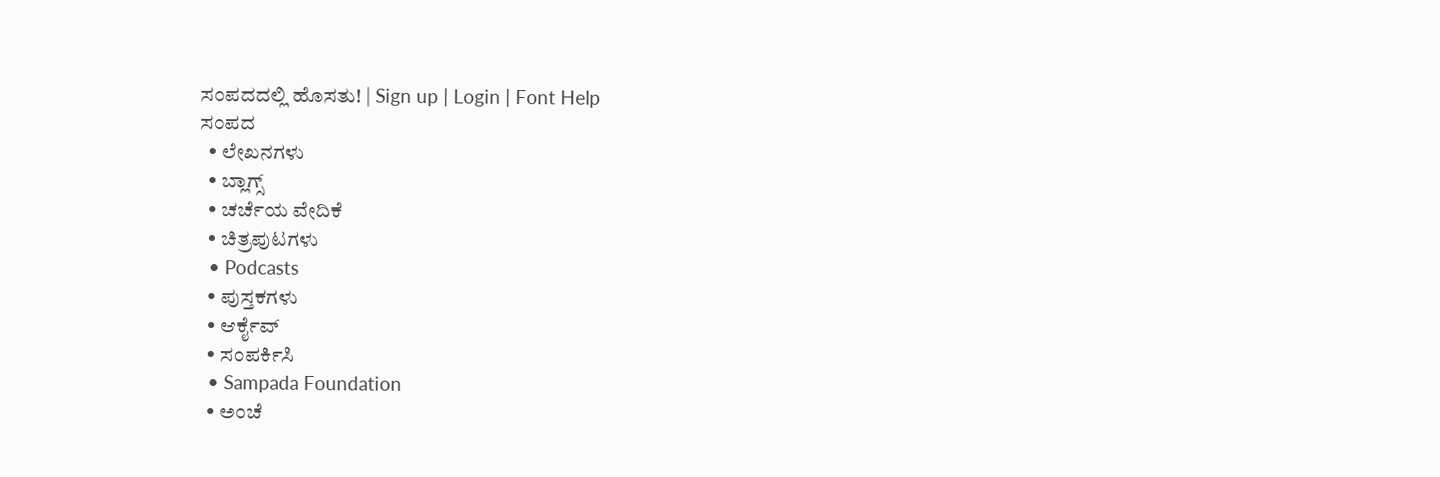ಸಂಪದದಲ್ಲಿ ಹೊಸತು! | Sign up | Login | Font Help
ಸಂಪದ
  • ಲೇಖನಗಳು
  • ಬ್ಲಾಗ್ಸ್
  • ಚರ್ಚೆಯ ವೇದಿಕೆ
  • ಚಿತ್ರಪುಟಗಳು
  • Podcasts
  • ಪುಸ್ತಕಗಳು
  • ಆರ್ಕೈವ್
  • ಸಂಪರ್ಕಿಸಿ
  • Sampada Foundation
  • ಅಂಚೆ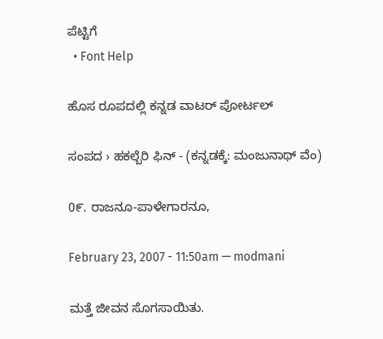ಪೆಟ್ಟಿಗೆ
  • Font Help

ಹೊಸ ರೂಪದಲ್ಲಿ ಕನ್ನಡ ವಾಟರ್ ಪೋರ್ಟಲ್

ಸಂಪದ › ಹಕಲ್ಬೆರಿ ಫಿನ್ - (ಕನ್ನಡಕ್ಕೆ: ಮಂಜುನಾಥ್ ವೆಂ)

0೯. ರಾಜನೂ-ಪಾಳೇಗಾರನೂ,

February 23, 2007 - 11:50am — modmani

ಮತ್ತೆ ಜೀವನ ಸೊಗಸಾಯಿತು.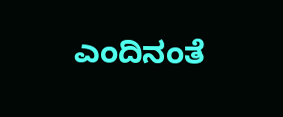ಎಂದಿನಂತೆ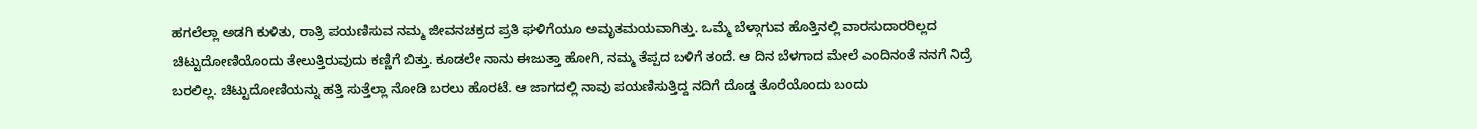ಹಗಲೆಲ್ಲಾ ಅಡಗಿ ಕುಳಿತು, ರಾತ್ರಿ ಪಯಣಿಸುವ ನಮ್ಮ ಜೀವನಚಕ್ರದ ಪ್ರತಿ ಘಳಿಗೆಯೂ ಅಮೃತಮಯವಾಗಿತ್ತು. ಒಮ್ಮೆ ಬೆಳ್ಗಾಗುವ ಹೊತ್ತಿನಲ್ಲಿ ವಾರಸುದಾರರಿಲ್ಲದ ಚಿಟ್ಟುದೋಣಿಯೊಂದು ತೇಲುತ್ತಿರುವುದು ಕಣ್ಣಿಗೆ ಬಿತ್ತು. ಕೂಡಲೇ ನಾನು ಈಜುತ್ತಾ ಹೋಗಿ, ನಮ್ಮ ತೆಪ್ಪದ ಬಳಿಗೆ ತಂದೆ. ಆ ದಿನ ಬೆಳಗಾದ ಮೇಲೆ ಎಂದಿನಂತೆ ನನಗೆ ನಿದ್ರೆ ಬರಲಿಲ್ಲ. ಚಿಟ್ಟುದೋಣಿಯನ್ನು ಹತ್ತಿ ಸುತ್ತೆಲ್ಲಾ ನೋಡಿ ಬರಲು ಹೊರಟೆ. ಆ ಜಾಗದಲ್ಲಿ ನಾವು ಪಯಣಿಸುತ್ತಿದ್ದ ನದಿಗೆ ದೊಡ್ಡ ತೊರೆಯೊಂದು ಬಂದು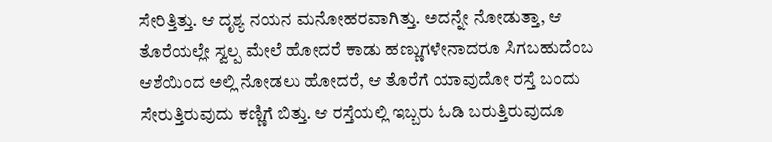ಸೇರಿತ್ತಿತ್ತು. ಆ ದೃಶ್ಯ ನಯನ ಮನೋಹರವಾಗಿತ್ತು. ಅದನ್ನೇ ನೋಡುತ್ತಾ, ಆ ತೊರೆಯಲ್ಲೇ ಸ್ವಲ್ಪ ಮೇಲೆ ಹೋದರೆ ಕಾಡು ಹಣ್ಣುಗಳೇನಾದರೂ ಸಿಗಬಹುದೆಂಬ ಆಶೆಯಿಂದ ಅಲ್ಲಿ ನೋಡಲು ಹೋದರೆ, ಆ ತೊರೆಗೆ ಯಾವುದೋ ರಸ್ತೆ ಬಂದು ಸೇರುತ್ತಿರುವುದು ಕಣ್ಣಿಗೆ ಬಿತ್ತು. ಆ ರಸ್ತೆಯಲ್ಲಿ ಇಬ್ಬರು ಓಡಿ ಬರುತ್ತಿರುವುದೂ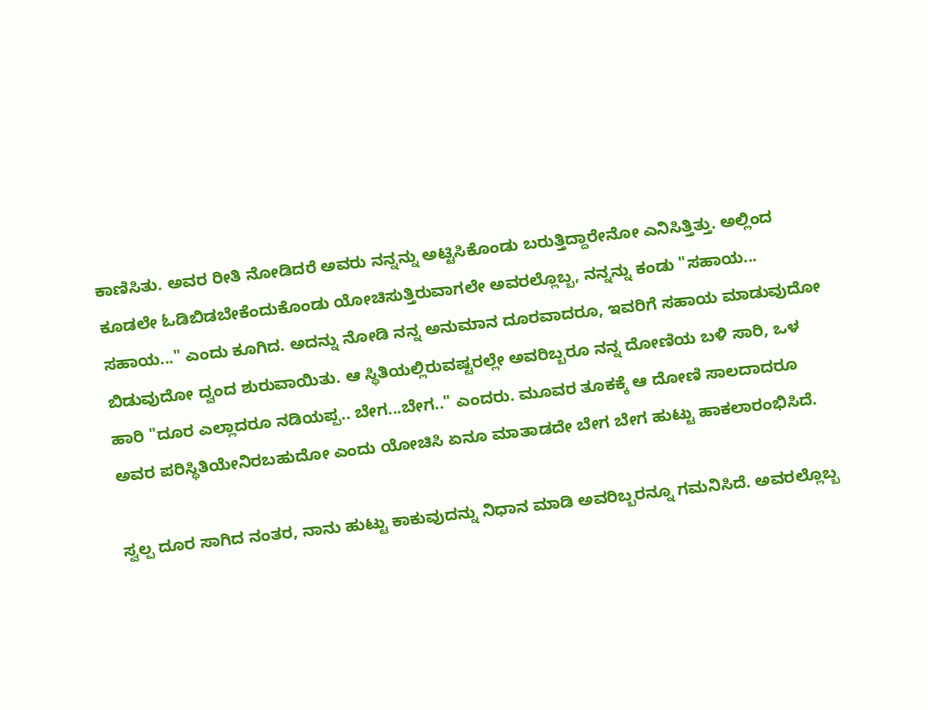ಕಾಣಿಸಿತು. ಅವರ ರೀತಿ ನೋಡಿದರೆ ಅವರು ನನ್ನನ್ನು ಅಟ್ಟಿಸಿಕೊಂಡು ಬರುತ್ತಿದ್ದಾರೇನೋ ಎನಿಸಿತ್ತಿತ್ತು. ಅಲ್ಲಿಂದ ಕೂಡಲೇ ಓಡಿಬಿಡಬೇಕೆಂದುಕೊಂಡು ಯೋಚಿಸುತ್ತಿರುವಾಗಲೇ ಅವರಲ್ಲೊಬ್ಬ, ನನ್ನನ್ನು ಕಂಡು "ಸಹಾಯ... ಸಹಾಯ..." ಎಂದು ಕೂಗಿದ. ಅದನ್ನು ನೋಡಿ ನನ್ನ ಅನುಮಾನ ದೂರವಾದರೂ, ಇವರಿಗೆ ಸಹಾಯ ಮಾಡುವುದೋ ಬಿಡುವುದೋ ದ್ವಂದ ಶುರುವಾಯಿತು. ಆ ಸ್ಥಿತಿಯಲ್ಲಿರುವಷ್ಟರಲ್ಲೇ ಅವರಿಬ್ಬರೂ ನನ್ನ ದೋಣಿಯ ಬಳಿ ಸಾರಿ, ಒಳ ಹಾರಿ "ದೂರ ಎಲ್ಲಾದರೂ ನಡಿಯಪ್ಪ.. ಬೇಗ...ಬೇಗ.." ಎಂದರು. ಮೂವರ ತೂಕಕ್ಕೆ ಆ ದೋಣಿ ಸಾಲದಾದರೂ ಅವರ ಪರಿಸ್ಥಿತಿಯೇನಿರಬಹುದೋ ಎಂದು ಯೋಚಿಸಿ ಏನೂ ಮಾತಾಡದೇ ಬೇಗ ಬೇಗ ಹುಟ್ಟು ಹಾಕಲಾರಂಭಿಸಿದೆ.

ಸ್ವಲ್ಪ ದೂರ ಸಾಗಿದ ನಂತರ, ನಾನು ಹುಟ್ಟು ಕಾಕುವುದನ್ನು ನಿಧಾನ ಮಾಡಿ ಅವರಿಬ್ಬರನ್ನೂ ಗಮನಿಸಿದೆ. ಅವರಲ್ಲೊಬ್ಬ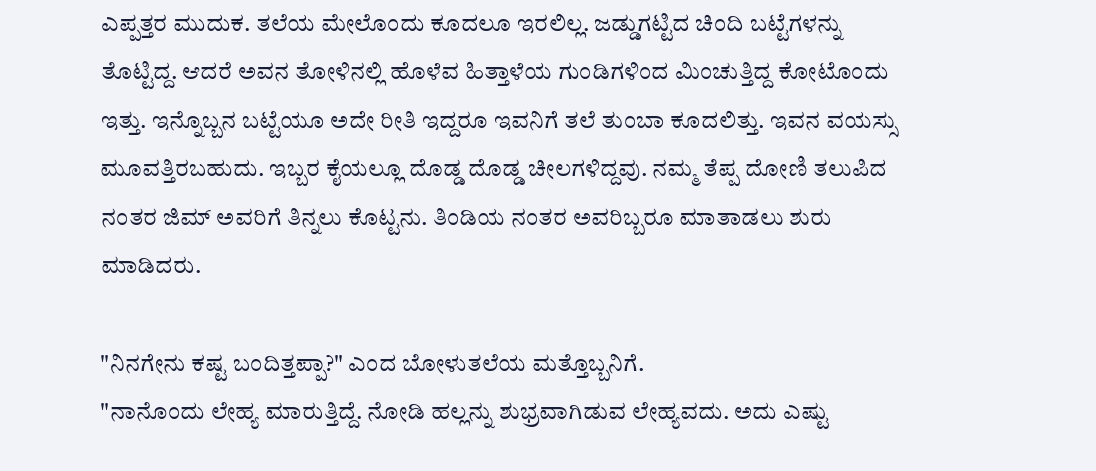ಎಪ್ಪತ್ತರ ಮುದುಕ. ತಲೆಯ ಮೇಲೊಂದು ಕೂದಲೂ ಇರಲಿಲ್ಲ. ಜಡ್ಡುಗಟ್ಟಿದ ಚಿಂದಿ ಬಟ್ಟೆಗಳನ್ನು ತೊಟ್ಟಿದ್ದ. ಆದರೆ ಅವನ ತೋಳಿನಲ್ಲಿ ಹೊಳೆವ ಹಿತ್ತಾಳೆಯ ಗುಂಡಿಗಳಿಂದ ಮಿಂಚುತ್ತಿದ್ದ ಕೋಟೊಂದು ಇತ್ತು. ಇನ್ನೊಬ್ಬನ ಬಟ್ಟೆಯೂ ಅದೇ ರೀತಿ ಇದ್ದರೂ ಇವನಿಗೆ ತಲೆ ತುಂಬಾ ಕೂದಲಿತ್ತು. ಇವನ ವಯಸ್ಸು ಮೂವತ್ತಿರಬಹುದು. ಇಬ್ಬರ ಕೈಯಲ್ಲೂ ದೊಡ್ಡ ದೊಡ್ಡ ಚೀಲಗಳಿದ್ದವು. ನಮ್ಮ ತೆಪ್ಪ ದೋಣಿ ತಲುಪಿದ ನಂತರ ಜಿಮ್ ಅವರಿಗೆ ತಿನ್ನಲು ಕೊಟ್ಟನು. ತಿಂಡಿಯ ನಂತರ ಅವರಿಬ್ಬರೂ ಮಾತಾಡಲು ಶುರು ಮಾಡಿದರು.

"ನಿನಗೇನು ಕಷ್ಟ ಬಂದಿತ್ತಪ್ಪಾ?" ಎಂದ ಬೋಳುತಲೆಯ ಮತ್ತೊಬ್ಬನಿಗೆ.
"ನಾನೊಂದು ಲೇಹ್ಯ ಮಾರುತ್ತಿದ್ದೆ. ನೋಡಿ ಹಲ್ಲನ್ನು ಶುಭ್ರವಾಗಿಡುವ ಲೇಹ್ಯವದು. ಅದು ಎಷ್ಟು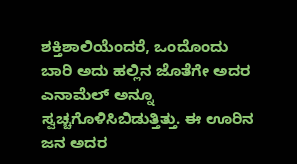ಶಕ್ತಿಶಾಲಿಯೆಂದರೆ, ಒಂದೊಂದು ಬಾರಿ ಅದು ಹಲ್ಲಿನ ಜೊತೆಗೇ ಅದರ ಎನಾಮೆಲ್ ಅನ್ನೂ ಸ್ವಚ್ಚಗೊಳಿಸಿಬಿಡುತ್ತಿತ್ತು. ಈ ಊರಿನ ಜನ ಅದರ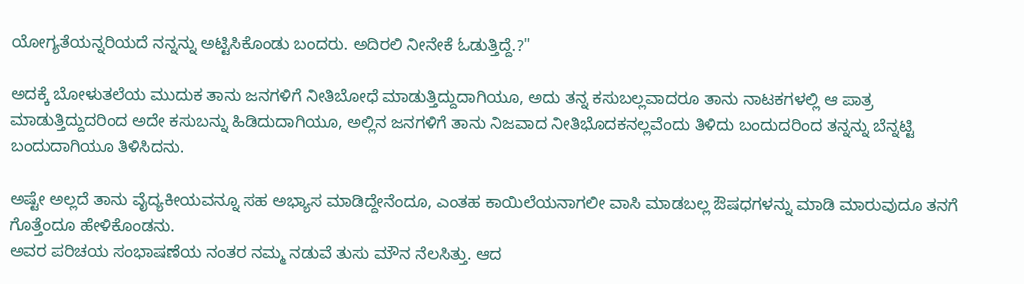ಯೋಗ್ಯತೆಯನ್ನರಿಯದೆ ನನ್ನನ್ನು ಅಟ್ಟಿಸಿಕೊಂಡು ಬಂದರು. ಅದಿರಲಿ ನೀನೇಕೆ ಓಡುತ್ತಿದ್ದೆ.?"

ಅದಕ್ಕೆ ಬೋಳುತಲೆಯ ಮುದುಕ ತಾನು ಜನಗಳಿಗೆ ನೀತಿಬೋಧೆ ಮಾಡುತ್ತಿದ್ದುದಾಗಿಯೂ, ಅದು ತನ್ನ ಕಸುಬಲ್ಲವಾದರೂ ತಾನು ನಾಟಕಗಳಲ್ಲಿ ಆ ಪಾತ್ರ ಮಾಡುತ್ತಿದ್ದುದರಿಂದ ಅದೇ ಕಸುಬನ್ನು ಹಿಡಿದುದಾಗಿಯೂ, ಅಲ್ಲಿನ ಜನಗಳಿಗೆ ತಾನು ನಿಜವಾದ ನೀತಿಭೊದಕನಲ್ಲವೆಂದು ತಿಳಿದು ಬಂದುದರಿಂದ ತನ್ನನ್ನು ಬೆನ್ನಟ್ಟಿ ಬಂದುದಾಗಿಯೂ ತಿಳಿಸಿದನು.

ಅಷ್ಟೇ ಅಲ್ಲದೆ ತಾನು ವೈದ್ಯಕೀಯವನ್ನೂ ಸಹ ಅಭ್ಯಾಸ ಮಾಡಿದ್ದೇನೆಂದೂ, ಎಂತಹ ಕಾಯಿಲೆಯನಾಗಲೀ ವಾಸಿ ಮಾಡಬಲ್ಲ ಔಷಧಗಳನ್ನು ಮಾಡಿ ಮಾರುವುದೂ ತನಗೆ ಗೊತ್ತೆಂದೂ ಹೇಳಿಕೊಂಡನು.
ಅವರ ಪರಿಚಯ ಸಂಭಾಷಣೆಯ ನಂತರ ನಮ್ಮ ನಡುವೆ ತುಸು ಮೌನ ನೆಲಸಿತ್ತು. ಆದ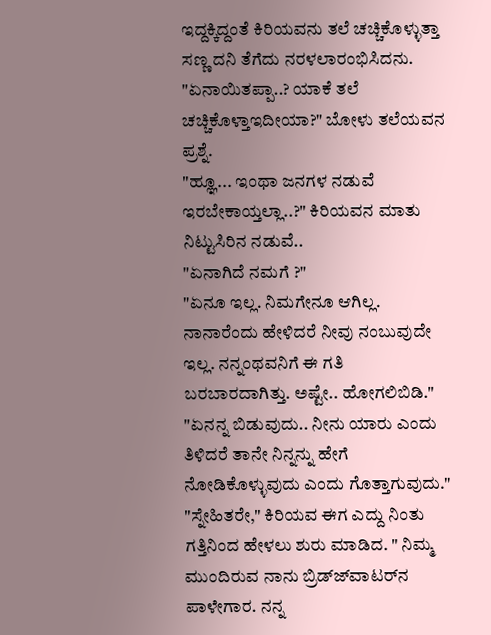ಇದ್ದಕ್ಕಿದ್ದಂತೆ ಕಿರಿಯವನು ತಲೆ ಚಚ್ಚಿಕೊಳ್ಳುತ್ತಾ ಸಣ್ಣ ದನಿ ತೆಗೆದು ನರಳಲಾರಂಭಿಸಿದನು.
"ಏನಾಯಿತಪ್ಪಾ..? ಯಾಕೆ ತಲೆ ಚಚ್ಚಿಕೊಳ್ತಾಇದೀಯಾ?" ಬೋಳು ತಲೆಯವನ ಪ್ರಶ್ನೆ.
"ಹ್ಞೂ... ಇಂಥಾ ಜನಗಳ ನಡುವೆ ಇರಬೇಕಾಯ್ತಲ್ಲಾ..?" ಕಿರಿಯವನ ಮಾತು ನಿಟ್ಟುಸಿರಿನ ನಡುವೆ..
"ಏನಾಗಿದೆ ನಮಗೆ ?"
"ಏನೂ ಇಲ್ಲ. ನಿಮಗೇನೂ ಆಗಿಲ್ಲ. ನಾನಾರೆಂದು ಹೇಳಿದರೆ ನೀವು ನಂಬುವುದೇ ಇಲ್ಲ. ನನ್ನಂಥವನಿಗೆ ಈ ಗತಿ ಬರಬಾರದಾಗಿತ್ತು. ಅಷ್ಟೇ.. ಹೋಗಲಿಬಿಡಿ."
"ಏನನ್ನ ಬಿಡುವುದು.. ನೀನು ಯಾರು ಎಂದು ತಿಳಿದರೆ ತಾನೇ ನಿನ್ನನ್ನು ಹೇಗೆ ನೋಡಿಕೊಳ್ಳುವುದು ಎಂದು ಗೊತ್ತಾಗುವುದು."
"ಸ್ನೇಹಿತರೇ," ಕಿರಿಯವ ಈಗ ಎದ್ದು ನಿಂತು ಗತ್ತಿನಿಂದ ಹೇಳಲು ಶುರು ಮಾಡಿದ. " ನಿಮ್ಮ ಮುಂದಿರುವ ನಾನು ಬ್ರಿಡ್ಜ್‍ವಾಟರ್‌ನ ಪಾಳೇಗಾರ. ನನ್ನ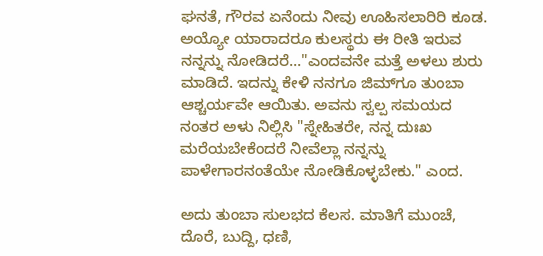ಘನತೆ, ಗೌರವ ಏನೆಂದು ನೀವು ಊಹಿಸಲಾರಿರಿ ಕೂಡ. ಅಯ್ಯೋ ಯಾರಾದರೂ ಕುಲಸ್ಥರು ಈ ರೀತಿ ಇರುವ ನನ್ನನ್ನು ನೋಡಿದರೆ..."ಎಂದವನೇ ಮತ್ತೆ ಅಳಲು ಶುರು ಮಾಡಿದೆ. ಇದನ್ನು ಕೇಳಿ ನನಗೂ ಜಿಮ್‍ಗೂ ತುಂಬಾ ಆಶ್ಚರ್ಯವೇ ಆಯಿತು. ಅವನು ಸ್ವಲ್ಪ ಸಮಯದ ನಂತರ ಅಳು ನಿಲ್ಲಿಸಿ "ಸ್ನೇಹಿತರೇ, ನನ್ನ ದುಃಖ ಮರೆಯಬೇಕೆಂದರೆ ನೀವೆಲ್ಲಾ ನನ್ನನ್ನು ಪಾಳೇಗಾರನಂತೆಯೇ ನೋಡಿಕೊಳ್ಳಬೇಕು." ಎಂದ.

ಅದು ತುಂಬಾ ಸುಲಭದ ಕೆಲಸ. ಮಾತಿಗೆ ಮುಂಚೆ, ದೊರೆ, ಬುದ್ದಿ, ಧಣಿ,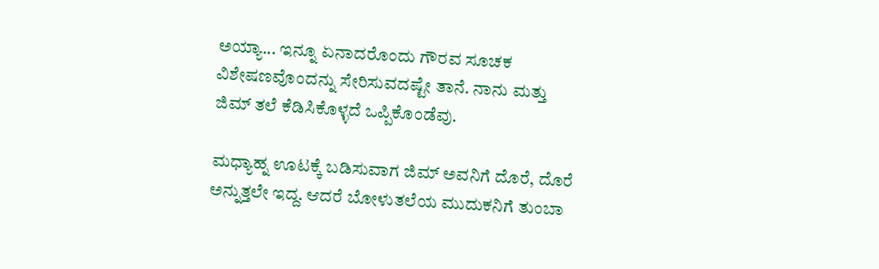ಅಯ್ಯಾ... ಇನ್ನೂ ಏನಾದರೊಂದು ಗೌರವ ಸೂಚಕ ವಿಶೇಷಣವೊಂದನ್ನು ಸೇರಿಸುವದಷ್ಟೇ ತಾನೆ. ನಾನು ಮತ್ತು ಜಿಮ್ ತಲೆ ಕೆಡಿಸಿಕೊಳ್ಳದೆ ಒಪ್ಪಿಕೊಂಡೆವು.

ಮಧ್ಯಾಹ್ನ ಊಟಕ್ಕೆ ಬಡಿಸುವಾಗ ಜಿಮ್ ಅವನಿಗೆ ದೊರೆ, ದೊರೆ ಅನ್ನುತ್ತಲೇ ಇದ್ದ. ಆದರೆ ಬೋಳುತಲೆಯ ಮುದುಕನಿಗೆ ತುಂಬಾ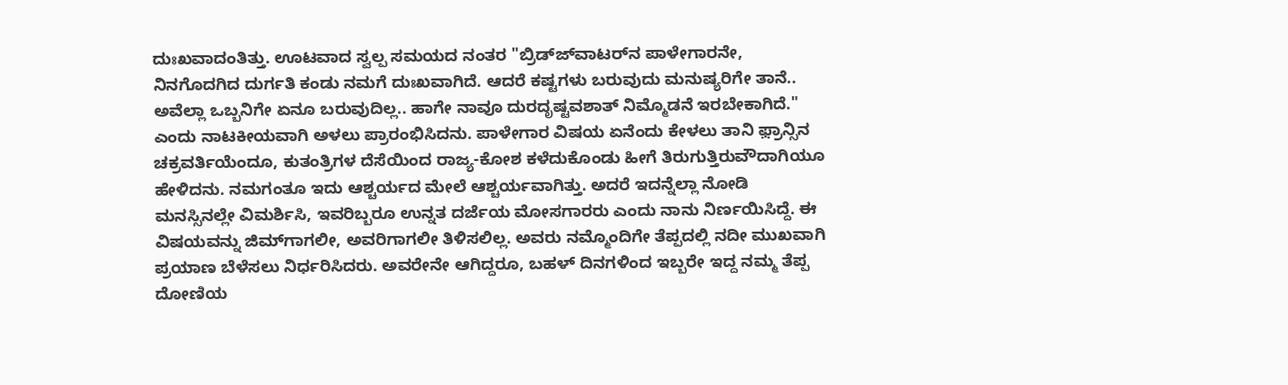ದುಃಖವಾದಂತಿತ್ತು. ಊಟವಾದ ಸ್ವಲ್ಪ ಸಮಯದ ನಂತರ "ಬ್ರಿಡ್ಜ್‍ವಾಟರ್‌ನ ಪಾಳೇಗಾರನೇ, ನಿನಗೊದಗಿದ ದುರ್ಗತಿ ಕಂಡು ನಮಗೆ ದುಃಖವಾಗಿದೆ. ಆದರೆ ಕಷ್ಟಗಳು ಬರುವುದು ಮನುಷ್ಯರಿಗೇ ತಾನೆ.. ಅವೆಲ್ಲಾ ಒಬ್ಬನಿಗೇ ಏನೂ ಬರುವುದಿಲ್ಲ.. ಹಾಗೇ ನಾವೂ ದುರದೃಷ್ಟವಶಾತ್ ನಿಮ್ಮೊಡನೆ ಇರಬೇಕಾಗಿದೆ." ಎಂದು ನಾಟಕೀಯವಾಗಿ ಅಳಲು ಪ್ರಾರಂಭಿಸಿದನು. ಪಾಳೇಗಾರ ವಿಷಯ ಏನೆಂದು ಕೇಳಲು ತಾನಿ ಫ಼್ರಾನ್ಸಿನ ಚಕ್ರವರ್ತಿಯೆಂದೂ, ಕುತಂತ್ರಿಗಳ ದೆಸೆಯಿಂದ ರಾಜ್ಯ-ಕೋಶ ಕಳೆದುಕೊಂಡು ಹೀಗೆ ತಿರುಗುತ್ತಿರುವೌದಾಗಿಯೂ ಹೇಳಿದನು. ನಮಗಂತೂ ಇದು ಆಶ್ಚರ್ಯದ ಮೇಲೆ ಆಶ್ಚರ್ಯವಾಗಿತ್ತು. ಅದರೆ ಇದನ್ನೆಲ್ಲಾ ನೋಡಿ ಮನಸ್ಸಿನಲ್ಲೇ ವಿಮರ್ಶಿಸಿ, ಇವರಿಬ್ಬರೂ ಉನ್ನತ ದರ್ಜೆಯ ಮೋಸಗಾರರು ಎಂದು ನಾನು ನಿರ್ಣಯಿಸಿದ್ದೆ. ಈ ವಿಷಯವನ್ನು ಜಿಮ್‍ಗಾಗಲೀ, ಅವರಿಗಾಗಲೀ ತಿಳಿಸಲಿಲ್ಲ. ಅವರು ನಮ್ಮೊಂದಿಗೇ ತೆಪ್ಪದಲ್ಲಿ ನದೀ ಮುಖವಾಗಿ ಪ್ರಯಾಣ ಬೆಳೆಸಲು ನಿರ್ಧರಿಸಿದರು. ಅವರೇನೇ ಆಗಿದ್ದರೂ, ಬಹಳ್ ದಿನಗಳಿಂದ ಇಬ್ಬರೇ ಇದ್ದ ನಮ್ಮ ತೆಪ್ಪ ದೋಣಿಯ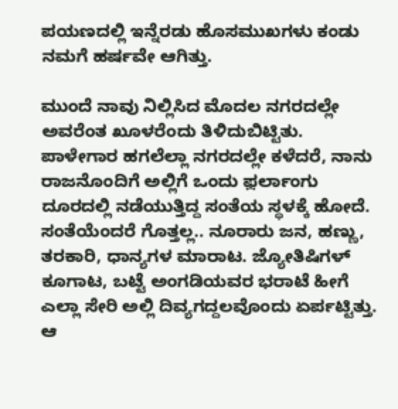ಪಯಣದಲ್ಲಿ ಇನ್ನೆರಡು ಹೊಸಮುಖಗಳು ಕಂಡು ನಮಗೆ ಹರ್ಷವೇ ಆಗಿತ್ತು.

ಮುಂದೆ ನಾವು ನಿಲ್ಲಿಸಿದ ಮೊದಲ ನಗರದಲ್ಲೇ ಅವರೆಂತ ಖೂಳರೆಂದು ತಿಳಿದುಬಿಟ್ಟಿತು. ಪಾಳೇಗಾರ ಹಗಲೆಲ್ಲಾ ನಗರದಲ್ಲೇ ಕಳೆದರೆ, ನಾನು ರಾಜನೊಂದಿಗೆ ಅಲ್ಲಿಗೆ ಒಂದು ಫ಼ರ್ಲಾಂಗು ದೂರದಲ್ಲಿ ನಡೆಯುತ್ತಿದ್ದ ಸಂತೆಯ ಸ್ಥಳಕ್ಕೆ ಹೋದೆ. ಸಂತೆಯೆಂದರೆ ಗೊತ್ತಲ್ಲ.. ನೂರಾರು ಜನ, ಹಣ್ಣು, ತರಕಾರಿ, ಧಾನ್ಯಗಳ ಮಾರಾಟ. ಜ್ಯೋತಿಷಿಗಳ್ ಕೂಗಾಟ, ಬಟ್ಟೆ ಅಂಗಡಿಯವರ ಭರಾಟೆ ಹೀಗೆ ಎಲ್ಲಾ ಸೇರಿ ಅಲ್ಲಿ ದಿವ್ಯಗದ್ದಲವೊಂದು ಏರ್ಪಟ್ಟಿತ್ತು. ಆ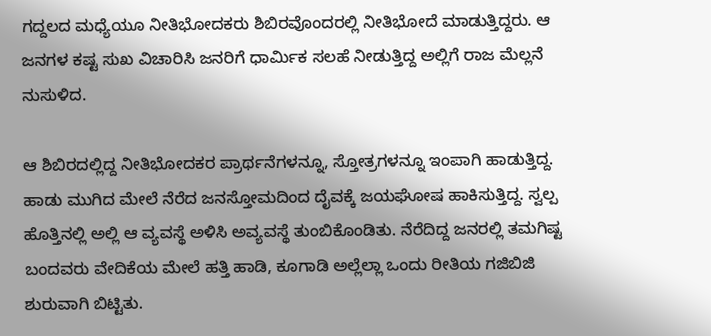ಗದ್ದಲದ ಮಧ್ಯೆಯೂ ನೀತಿಭೋದಕರು ಶಿಬಿರವೊಂದರಲ್ಲಿ ನೀತಿಭೋದೆ ಮಾಡುತ್ತಿದ್ದರು. ಆ ಜನಗಳ ಕಷ್ಟ ಸುಖ ವಿಚಾರಿಸಿ ಜನರಿಗೆ ಧಾರ್ಮಿಕ ಸಲಹೆ ನೀಡುತ್ತಿದ್ದ ಅಲ್ಲಿಗೆ ರಾಜ ಮೆಲ್ಲನೆ ನುಸುಳಿದ.

ಆ ಶಿಬಿರದಲ್ಲಿದ್ದ ನೀತಿಭೋದಕರ ಪ್ರಾರ್ಥನೆಗಳನ್ನೂ, ಸ್ತೋತ್ರಗಳನ್ನೂ ಇಂಪಾಗಿ ಹಾಡುತ್ತಿದ್ದ. ಹಾಡು ಮುಗಿದ ಮೇಲೆ ನೆರೆದ ಜನಸ್ತೋಮದಿಂದ ದೈವಕ್ಕೆ ಜಯಘೋಷ ಹಾಕಿಸುತ್ತಿದ್ದ. ಸ್ವಲ್ಪ ಹೊತ್ತಿನಲ್ಲಿ ಅಲ್ಲಿ ಆ ವ್ಯವಸ್ಥೆ ಅಳಿಸಿ ಅವ್ಯವಸ್ಥೆ ತುಂಬಿಕೊಂಡಿತು. ನೆರೆದಿದ್ದ ಜನರಲ್ಲಿ ತಮಗಿಷ್ಟ ಬಂದವರು ವೇದಿಕೆಯ ಮೇಲೆ ಹತ್ತಿ ಹಾಡಿ, ಕೂಗಾಡಿ ಅಲ್ಲೆಲ್ಲಾ ಒಂದು ರೀತಿಯ ಗಜಿಬಿಜಿ ಶುರುವಾಗಿ ಬಿಟ್ಟಿತು.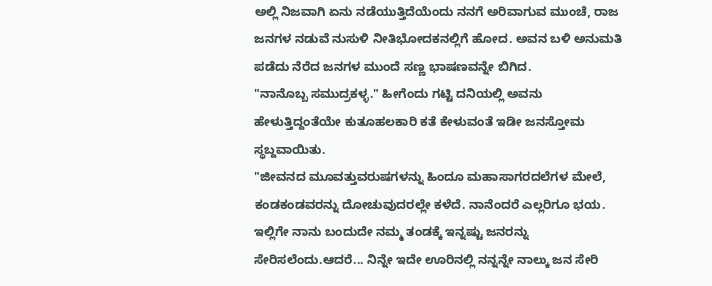ಅಲ್ಲಿ ನಿಜವಾಗಿ ಏನು ನಡೆಯುತ್ತಿದೆಯೆಂದು ನನಗೆ ಅರಿವಾಗುವ ಮುಂಚೆ, ರಾಜ ಜನಗಳ ನಡುವೆ ನುಸುಳಿ ನೀತಿಭೋದಕನಲ್ಲಿಗೆ ಹೋದ. ಅವನ ಬಳಿ ಅನುಮತಿ ಪಡೆದು ನೆರೆದ ಜನಗಳ ಮುಂದೆ ಸಣ್ಣ ಭಾಷಣವನ್ನೇ ಬಿಗಿದ.
"ನಾನೊಬ್ಬ ಸಮುದ್ರಕಳ್ಳ." ಹೀಗೆಂದು ಗಟ್ಟಿ ದನಿಯಲ್ಲಿ ಅವನು ಹೇಳುತ್ತಿದ್ದಂತೆಯೇ ಕುತೂಹಲಕಾರಿ ಕತೆ ಕೇಳುವಂತೆ ಇಡೀ ಜನಸ್ತೋಮ ಸ್ಥಬ್ದವಾಯಿತು.
"ಜೀವನದ ಮೂವತ್ತುವರುಷಗಳನ್ನು ಹಿಂದೂ ಮಹಾಸಾಗರದಲೆಗಳ ಮೇಲೆ, ಕಂಡಕಂಡವರನ್ನು ದೋಚುವುದರಲ್ಲೇ ಕಳೆದೆ. ನಾನೆಂದರೆ ಎಲ್ಲರಿಗೂ ಭಯ. ಇಲ್ಲಿಗೇ ನಾನು ಬಂದುದೇ ನಮ್ಮ ತಂಡಕ್ಕೆ ಇನ್ನಷ್ಟು ಜನರನ್ನು ಸೇರಿಸಲೆಂದು.ಆದರೆ... ನಿನ್ನೇ ಇದೇ ಊರಿನಲ್ಲಿ ನನ್ನನ್ನೇ ನಾಲ್ಕು ಜನ ಸೇರಿ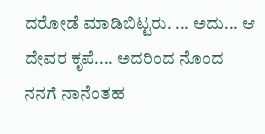ದರೋಡೆ ಮಾಡಿಬಿಟ್ಟರು. ... ಅದು... ಆ ದೇವರ ಕೃಪೆ.... ಅದರಿಂದ ನೊಂದ ನನಗೆ ನಾನೆಂತಹ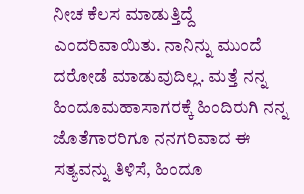ನೀಚ ಕೆಲಸ ಮಾಡುತ್ತಿದ್ದೆ ಎಂದರಿವಾಯಿತು. ನಾನಿನ್ನು ಮುಂದೆ ದರೋಡೆ ಮಾಡುವುದಿಲ್ಲ. ಮತ್ತೆ ನನ್ನ ಹಿಂದೂಮಹಾಸಾಗರಕ್ಕೆ ಹಿಂದಿರುಗಿ ನನ್ನ ಜೊತೆಗಾರರಿಗೂ ನನಗರಿವಾದ ಈ ಸತ್ಯವನ್ನು ತಿಳಿಸೆ, ಹಿಂದೂ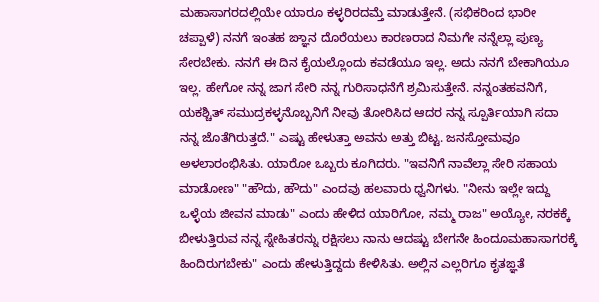ಮಹಾಸಾಗರದಲ್ಲಿಯೇ ಯಾರೂ ಕಳ್ಳರಿರದಮ್ತೆ ಮಾಡುತ್ತೇನೆ. (ಸಭಿಕರಿಂದ ಭಾರೀ ಚಪ್ಪಾಳೆ) ನನಗೆ ಇಂತಹ ಙ್ಞಾನ ದೊರೆಯಲು ಕಾರಣರಾದ ನಿಮಗೇ ನನ್ನೆಲ್ಲಾ ಪುಣ್ಯ ಸೇರಬೇಕು. ನನಗೆ ಈ ದಿನ ಕೈಯಲ್ಲೊಂದು ಕವಡೆಯೂ ಇಲ್ಲ. ಅದು ನನಗೆ ಬೇಕಾಗಿಯೂ ಇಲ್ಲ. ಹೇಗೋ ನನ್ನ ಜಾಗ ಸೇರಿ ನನ್ನ ಗುರಿಸಾಧನೆಗೆ ಶ್ರಮಿಸುತ್ತೇನೆ. ನನ್ನಂತಹವನಿಗೆ, ಯಕಶ್ಚಿತ್ ಸಮುದ್ರಕಳ್ಳನೊಬ್ಬನಿಗೆ ನೀವು ತೋರಿಸಿದ ಆದರ ನನ್ನ ಸ್ಪೂರ್ತಿಯಾಗಿ ಸದಾ ನನ್ನ ಜೊತೆಗಿರುತ್ತದೆ." ಎಷ್ಟು ಹೇಳುತ್ತಾ ಅವನು ಅತ್ತು ಬಿಟ್ಟ. ಜನಸ್ತೋಮವೂ ಅಳಲಾರಂಭಿಸಿತು. ಯಾರೋ ಒಬ್ಬರು ಕೂಗಿದರು. "ಇವನಿಗೆ ನಾವೆಲ್ಲಾ ಸೇರಿ ಸಹಾಯ ಮಾಡೋಣ" "ಹೌದು, ಹೌದು" ಎಂದವು ಹಲವಾರು ಧ್ವನಿಗಳು. "ನೀನು ಇಲ್ಲೇ ಇದ್ದು ಒಳ್ಳೆಯ ಜೀವನ ಮಾಡು" ಎಂದು ಹೇಳಿದ ಯಾರಿಗೋ, ನಮ್ಮ ರಾಜ" ಅಯ್ಯೋ, ನರಕಕ್ಕೆ ಬೀಳುತ್ತಿರುವ ನನ್ನ ಸ್ನೇಹಿತರನ್ನು ರಕ್ಷಿಸಲು ನಾನು ಆದಷ್ಟು ಬೇಗನೇ ಹಿಂದೂಮಹಾಸಾಗರಕ್ಕೆ ಹಿಂದಿರುಗಬೇಕು" ಎಂದು ಹೇಳುತ್ತಿದ್ದದು ಕೇಳಿಸಿತು. ಅಲ್ಲಿನ ಎಲ್ಲರಿಗೂ ಕೃತಙ್ಞತೆ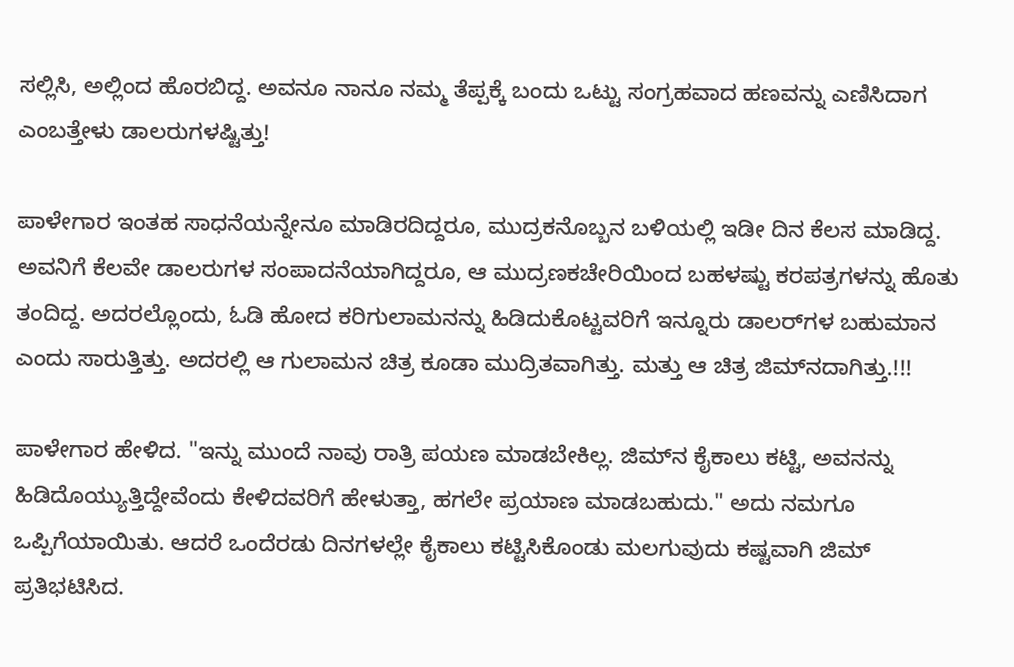ಸಲ್ಲಿಸಿ, ಅಲ್ಲಿಂದ ಹೊರಬಿದ್ದ. ಅವನೂ ನಾನೂ ನಮ್ಮ ತೆಪ್ಪಕ್ಕೆ ಬಂದು ಒಟ್ಟು ಸಂಗ್ರಹವಾದ ಹಣವನ್ನು ಎಣಿಸಿದಾಗ ಎಂಬತ್ತೇಳು ಡಾಲರುಗಳಷ್ಟಿತ್ತು!

ಪಾಳೇಗಾರ ಇಂತಹ ಸಾಧನೆಯನ್ನೇನೂ ಮಾಡಿರದಿದ್ದರೂ, ಮುದ್ರಕನೊಬ್ಬನ ಬಳಿಯಲ್ಲಿ ಇಡೀ ದಿನ ಕೆಲಸ ಮಾಡಿದ್ದ. ಅವನಿಗೆ ಕೆಲವೇ ಡಾಲರುಗಳ ಸಂಪಾದನೆಯಾಗಿದ್ದರೂ, ಆ ಮುದ್ರಣಕಚೇರಿಯಿಂದ ಬಹಳಷ್ಟು ಕರಪತ್ರಗಳನ್ನು ಹೊತು ತಂದಿದ್ದ. ಅದರಲ್ಲೊಂದು, ಓಡಿ ಹೋದ ಕರಿಗುಲಾಮನನ್ನು ಹಿಡಿದುಕೊಟ್ಟವರಿಗೆ ಇನ್ನೂರು ಡಾಲರ್‌ಗಳ ಬಹುಮಾನ ಎಂದು ಸಾರುತ್ತಿತ್ತು. ಅದರಲ್ಲಿ ಆ ಗುಲಾಮನ ಚಿತ್ರ ಕೂಡಾ ಮುದ್ರಿತವಾಗಿತ್ತು. ಮತ್ತು ಆ ಚಿತ್ರ ಜಿಮ್‍ನದಾಗಿತ್ತು.!!!

ಪಾಳೇಗಾರ ಹೇಳಿದ. "ಇನ್ನು ಮುಂದೆ ನಾವು ರಾತ್ರಿ ಪಯಣ ಮಾಡಬೇಕಿಲ್ಲ. ಜಿಮ್‍ನ ಕೈಕಾಲು ಕಟ್ಟಿ, ಅವನನ್ನು ಹಿಡಿದೊಯ್ಯುತ್ತಿದ್ದೇವೆಂದು ಕೇಳಿದವರಿಗೆ ಹೇಳುತ್ತಾ, ಹಗಲೇ ಪ್ರಯಾಣ ಮಾಡಬಹುದು." ಅದು ನಮಗೂ ಒಪ್ಪಿಗೆಯಾಯಿತು. ಆದರೆ ಒಂದೆರಡು ದಿನಗಳಲ್ಲೇ ಕೈಕಾಲು ಕಟ್ಟಿಸಿಕೊಂಡು ಮಲಗುವುದು ಕಷ್ಟವಾಗಿ ಜಿಮ್ ಪ್ರತಿಭಟಿಸಿದ.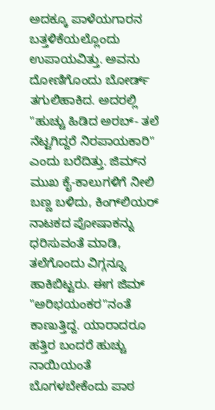ಅದಕ್ಕೂ ಪಾಳೆಯಗಾರನ ಬತ್ತಳಿಕೆಯಲ್ಲೊಂದು ಉಪಾಯವಿತ್ತು. ಅವನು ದೋಣಿಗೊಂದು ಬೋರ್ಡ್ ತಗುಲಿಹಾಕಿದ. ಅದರಲ್ಲಿ "ಹುಚ್ಚು ಹಿಡಿದ ಅರಬ್- ತಲೆ ನೆಟ್ಟಗಿದ್ದರೆ ನಿರಪಾಯಕಾರಿ" ಎಂದು ಬರೆದಿತ್ತು. ಜಿಮ್‍ನ ಮುಖ ಕೈ-ಕಾಲುಗಳಿಗೆ ನೀಲಿ ಬಣ್ಣ ಬಳಿದು, ಕಿಂಗ್‍ಲಿಯರ್ ನಾಟಕದ ಪೋಷಾಕನ್ನು ಧರಿಸುವಂತೆ ಮಾಡಿ, ತಲೆಗೊಂದು ವಿಗ್ಗನ್ನೂ ಹಾಕಿಬಿಟ್ಟರು. ಈಗ ಜಿಮ್ "ಅರಿಭಯಂಕರ"ನಂತೆ ಕಾಣುತ್ತಿದ್ದ. ಯಾರಾದರೂ ಹತ್ತಿರ ಬಂದರೆ ಹುಚ್ಚು ನಾಯಿಯಂತೆ ಬೊಗಳಬೇಕೆಂದು ಪಾಠ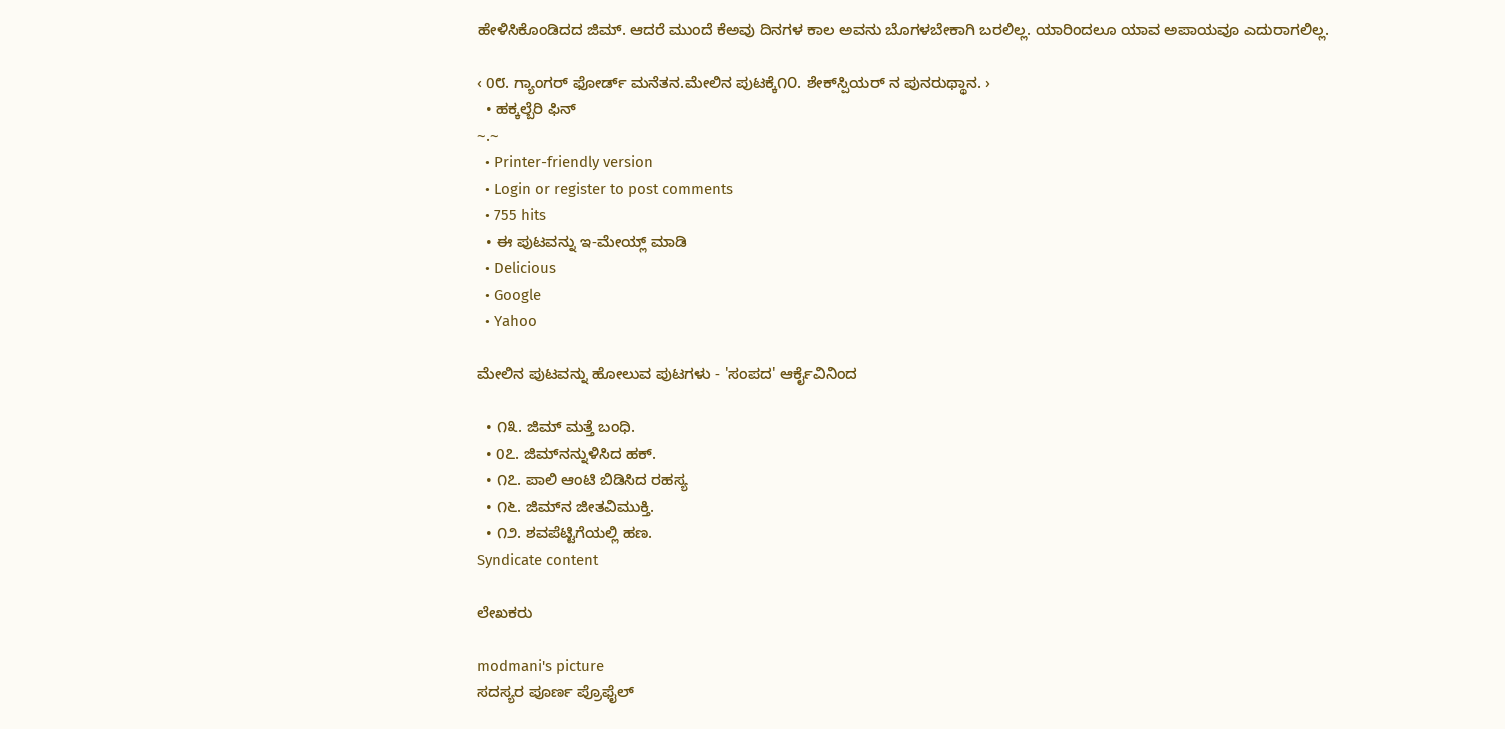ಹೇಳಿಸಿಕೊಂಡಿದದ ಜಿಮ್. ಆದರೆ ಮುಂದೆ ಕೆಅವು ದಿನಗಳ ಕಾಲ ಅವನು ಬೊಗಳಬೇಕಾಗಿ ಬರಲಿಲ್ಲ. ಯಾರಿಂದಲೂ ಯಾವ ಅಪಾಯವೂ ಎದುರಾಗಲಿಲ್ಲ.

‹ 0೮. ಗ್ಯಾಂ‌ಗರ್ ಫೋರ್ಡ್ ಮನೆತನ.ಮೇಲಿನ ಪುಟಕ್ಕೆ೧೦. ಶೇಕ್‍ಸ್ಪಿಯರ್ ‌ನ ಪುನರುಥ್ಥಾನ. ›
  • ಹಕ್ಕಲ್ಬೆರಿ ಫಿನ್
~.~
  • Printer-friendly version
  • Login or register to post comments
  • 755 hits
  • ಈ ಪುಟವನ್ನು ಇ-ಮೇಯ್ಲ್ ಮಾಡಿ
  • Delicious
  • Google
  • Yahoo

ಮೇಲಿನ ಪುಟವನ್ನು ಹೋಲುವ ಪುಟಗಳು - 'ಸಂಪದ' ಆರ್ಕೈವಿನಿಂದ

  • ೧೩. ಜಿಮ್ ಮತ್ತೆ ಬಂಧಿ.
  • 0೭. ಜಿಮ್‍ನನ್ನುಳಿಸಿದ ಹಕ್.
  • ೧೭. ಪಾಲಿ ಆಂಟಿ ಬಿಡಿಸಿದ ರಹಸ್ಯ
  • ೧೬. ಜಿಮ್‍ನ ಜೀತವಿಮುಕ್ತಿ.
  • ೧೨. ಶವಪೆಟ್ಟಿಗೆಯಲ್ಲಿ ಹಣ.
Syndicate content

ಲೇಖಕರು

modmani's picture
ಸದಸ್ಯರ ಪೂರ್ಣ ಪ್ರೊಫೈಲ್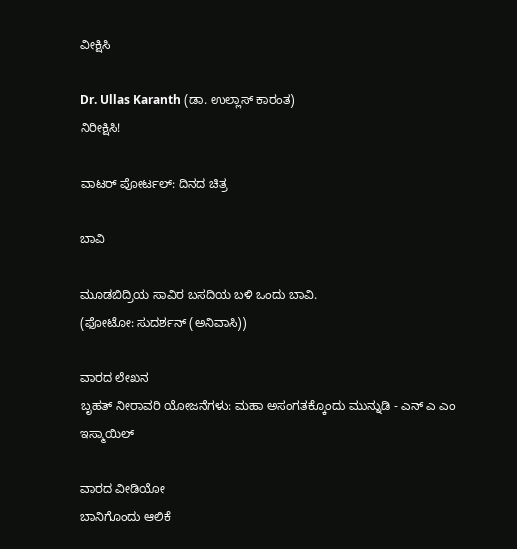ವೀಕ್ಷಿಸಿ

Dr. Ullas Karanth (ಡಾ. ಉಲ್ಲಾಸ್ ಕಾರಂತ)
ನಿರೀಕ್ಷಿಸಿ!

ವಾಟರ್ ಪೋರ್ಟಲ್: ದಿನದ ಚಿತ್ರ

ಬಾವಿ

ಮೂಡಬಿದ್ರಿಯ ಸಾವಿರ ಬಸದಿಯ ಬಳಿ ಒಂದು ಬಾವಿ.
(ಫೋಟೋ: ಸುದರ್ಶನ್ (ಅನಿವಾಸಿ))

ವಾರದ ಲೇಖನ
ಬೃಹತ್ ನೀರಾವರಿ ಯೋಜನೆಗಳು: ಮಹಾ ಅಸಂಗತಕ್ಕೊಂದು ಮುನ್ನುಡಿ - ಎನ್ ಎ ಎಂ ಇಸ್ಮಾಯಿಲ್

ವಾರದ ವೀಡಿಯೋ
ಬಾನಿಗೊಂದು ಆಲಿಕೆ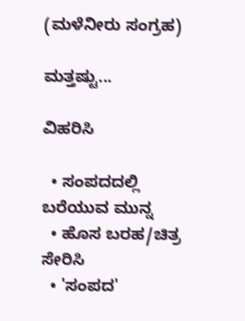(ಮಳೆನೀರು ಸಂಗ್ರಹ)

ಮತ್ತಷ್ಟು...

ವಿಹರಿಸಿ

  • ಸಂಪದದಲ್ಲಿ ಬರೆಯುವ ಮುನ್ನ
  • ಹೊಸ ಬರಹ/ಚಿತ್ರ ಸೇರಿಸಿ
  • 'ಸಂಪದ'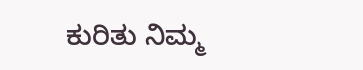ಕುರಿತು ನಿಮ್ಮ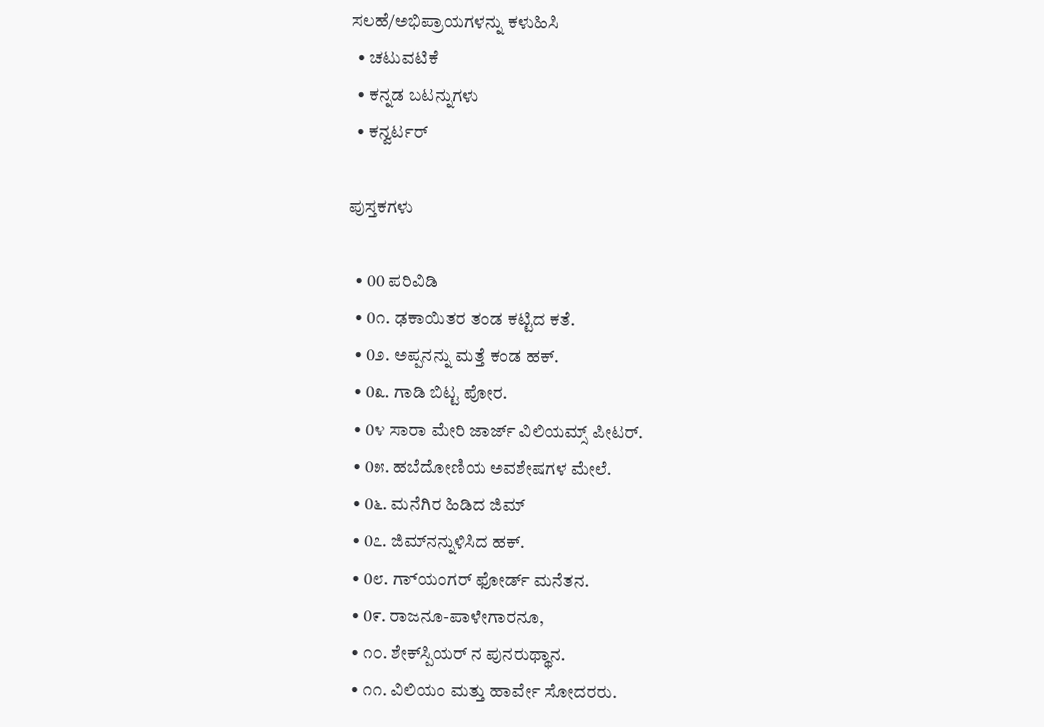ಸಲಹೆ/ಅಭಿಪ್ರಾಯಗಳನ್ನು ಕಳುಹಿಸಿ
  • ಚಟುವಟಿಕೆ
  • ಕನ್ನಡ ಬಟನ್ನುಗಳು
  • ಕನ್ವರ್ಟರ್

ಪುಸ್ತಕಗಳು

  • 00 ಪರಿವಿಡಿ
  • 0೧. ಢಕಾಯಿತರ ತಂಡ ಕಟ್ಟಿದ ಕತೆ.
  • 0೨. ಅಪ್ಪನನ್ನು ಮತ್ತೆ ಕಂಡ ಹಕ್.
  • 0೩. ಗಾಡಿ ಬಿಟ್ಟ ಪೋರ.
  • 0೪ ಸಾರಾ ಮೇರಿ ಜಾರ್ಜ್ ವಿಲಿಯಮ್ಸ್ ಪೀಟರ್.
  • 0೫. ಹಬೆದೋಣಿಯ ಅವಶೇಷಗಳ ಮೇಲೆ.
  • 0೬. ಮನೆಗಿರ ಹಿಡಿದ ಜಿಮ್
  • 0೭. ಜಿಮ್‍ನನ್ನುಳಿಸಿದ ಹಕ್.
  • 0೮. ಗ್ಯಾಂ‌ಗರ್ ಫೋರ್ಡ್ ಮನೆತನ.
  • 0೯. ರಾಜನೂ-ಪಾಳೇಗಾರನೂ,
  • ೧೦. ಶೇಕ್‍ಸ್ಪಿಯರ್ ‌ನ ಪುನರುಥ್ಥಾನ.
  • ೧೧. ವಿಲಿಯಂ ಮತ್ತು ಹಾರ್ವೇ ಸೋದರರು.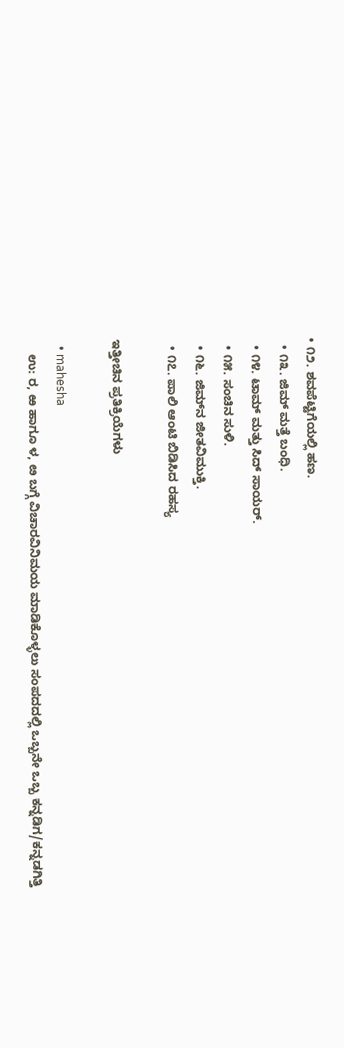• ೧೨. ಶವಪೆಟ್ಟಿಗೆಯಲ್ಲಿ ಹಣ.
  • ೧೩. ಜಿಮ್ ಮತ್ತೆ ಬಂಧಿ.
  • ೧೪. ಟಾಮ್ ಮತ್ತು ಸಿದ್ ಸಾಯರ್.
  • ೧೫. ಸಂಚಿನ ಸುಳಿ.
  • ೧೬. ಜಿಮ್‍ನ ಜೀತವಿಮುಕ್ತಿ.
  • ೧೭. ಪಾಲಿ ಆಂಟಿ ಬಿಡಿಸಿದ ರಹಸ್ಯ

ಇತ್ತೀಚಿನ ಪ್ರತಿಕ್ರಿಯೆಗಳು

  • mahesha
    ಉ: ರ, ಱ ಹಾಗೂ ಳ, ೞ ಬಗ್ಗೆ ವಿಚಾರವಿನಿಮಯ ಮಾಡಿಕೊಳ್ಳಲು ಸಂಪದದಲ್ಲಿ ಒಬ್ಬನೇ ಒಬ್ಬ ಕನ್ನಡಿಗ/ಕನ್ನಡಗಿತ್ತಿ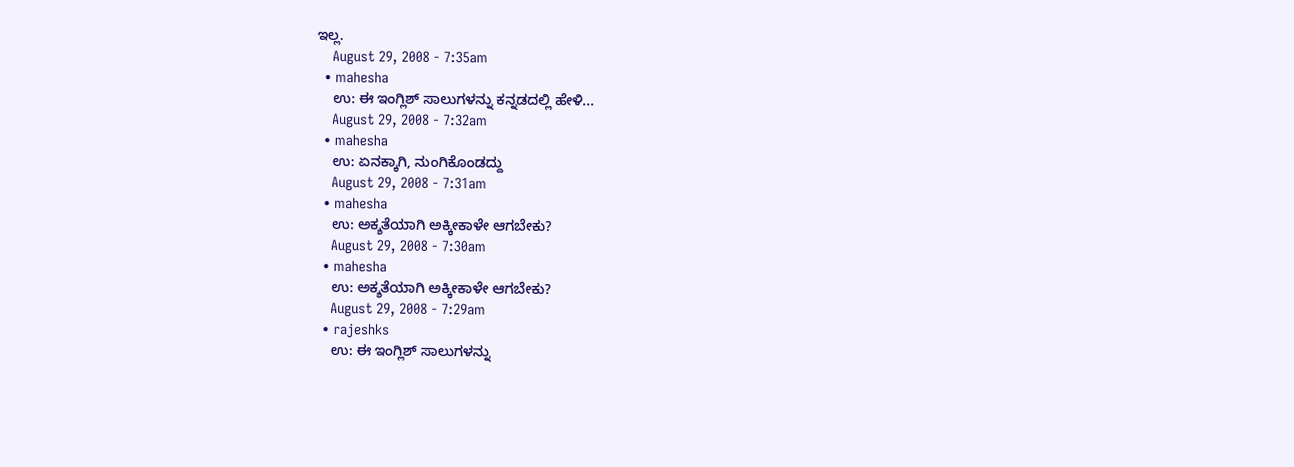ಇಲ್ಲ.
    August 29, 2008 - 7:35am
  • mahesha
    ಉ: ಈ ಇಂಗ್ಲಿಶ್ ಸಾಲುಗಳನ್ನು ಕನ್ನಡದಲ್ಲಿ ಹೇಳಿ...
    August 29, 2008 - 7:32am
  • mahesha
    ಉ: ಏನಕ್ಕಾಗಿ, ನುಂಗಿಕೊಂಡದ್ದು
    August 29, 2008 - 7:31am
  • mahesha
    ಉ: ಅಕ್ಶತೆಯಾಗಿ ಅಕ್ಕೀಕಾಳೇ ಆಗಬೇಕು?
    August 29, 2008 - 7:30am
  • mahesha
    ಉ: ಅಕ್ಶತೆಯಾಗಿ ಅಕ್ಕೀಕಾಳೇ ಆಗಬೇಕು?
    August 29, 2008 - 7:29am
  • rajeshks
    ಉ: ಈ ಇಂಗ್ಲಿಶ್ ಸಾಲುಗಳನ್ನು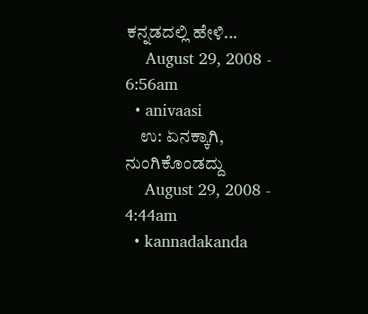ಕನ್ನಡದಲ್ಲಿ ಹೇಳಿ...
    August 29, 2008 - 6:56am
  • anivaasi
    ಉ: ಏನಕ್ಕಾಗಿ, ನುಂಗಿಕೊಂಡದ್ದು
    August 29, 2008 - 4:44am
  • kannadakanda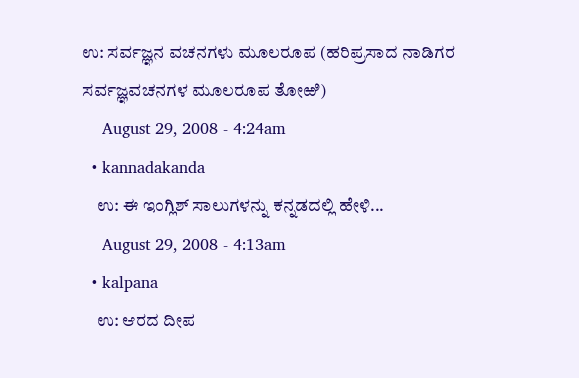ಉ: ಸರ್ವಜ್ಞನ ವಚನಗಳು ಮೂಲರೂಪ (ಹರಿಪ್ರಸಾದ ನಾಡಿಗರ ಸರ್ವಜ್ಞವಚನಗಳ ಮೂಲರೂಪ ತೋಱಿ)
    August 29, 2008 - 4:24am
  • kannadakanda
    ಉ: ಈ ಇಂಗ್ಲಿಶ್ ಸಾಲುಗಳನ್ನು ಕನ್ನಡದಲ್ಲಿ ಹೇಳಿ...
    August 29, 2008 - 4:13am
  • kalpana
    ಉ: ಆರದ ದೀಪ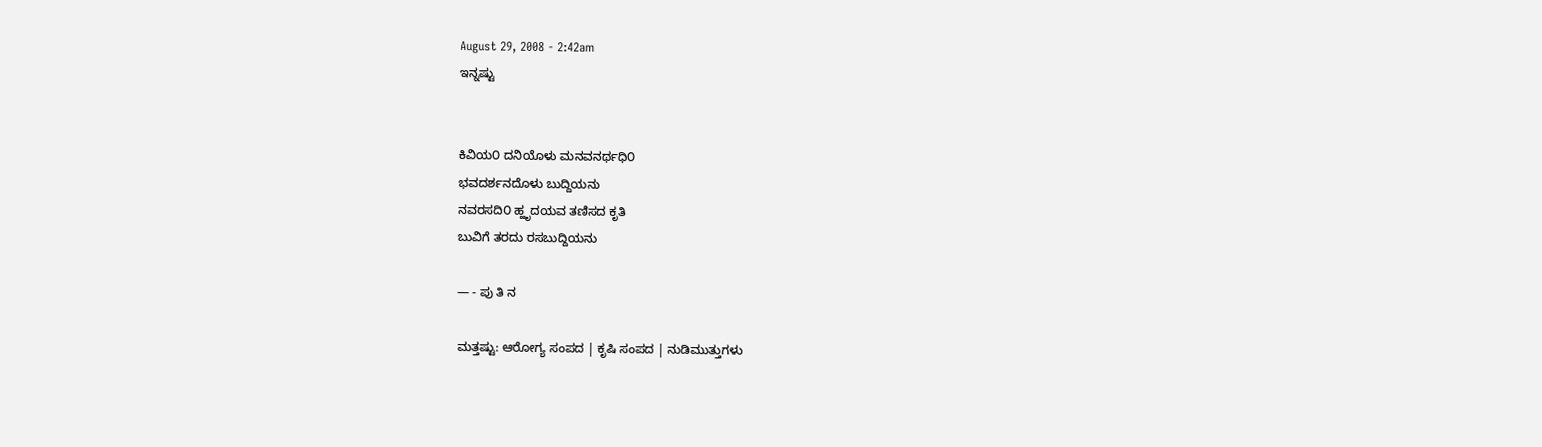August 29, 2008 - 2:42am
ಇನ್ನಷ್ಟು


ಕಿವಿಯ೦ ದನಿಯೊಳು ಮನವನರ್ಥಧಿ೦
ಭವದರ್ಶನದೊಳು ಬುದ್ದಿಯನು
ನವರಸದಿ೦ ಹ್ಹೃದಯವ ತಣಿಸದ ಕೃತಿ
ಬುವಿಗೆ ತರದು ರಸಬುದ್ದಿಯನು

— - ಪು ತಿ ನ

ಮತ್ತಷ್ಟು: ಆರೋಗ್ಯ ಸಂಪದ | ಕೃಷಿ ಸಂಪದ | ನುಡಿಮುತ್ತುಗಳು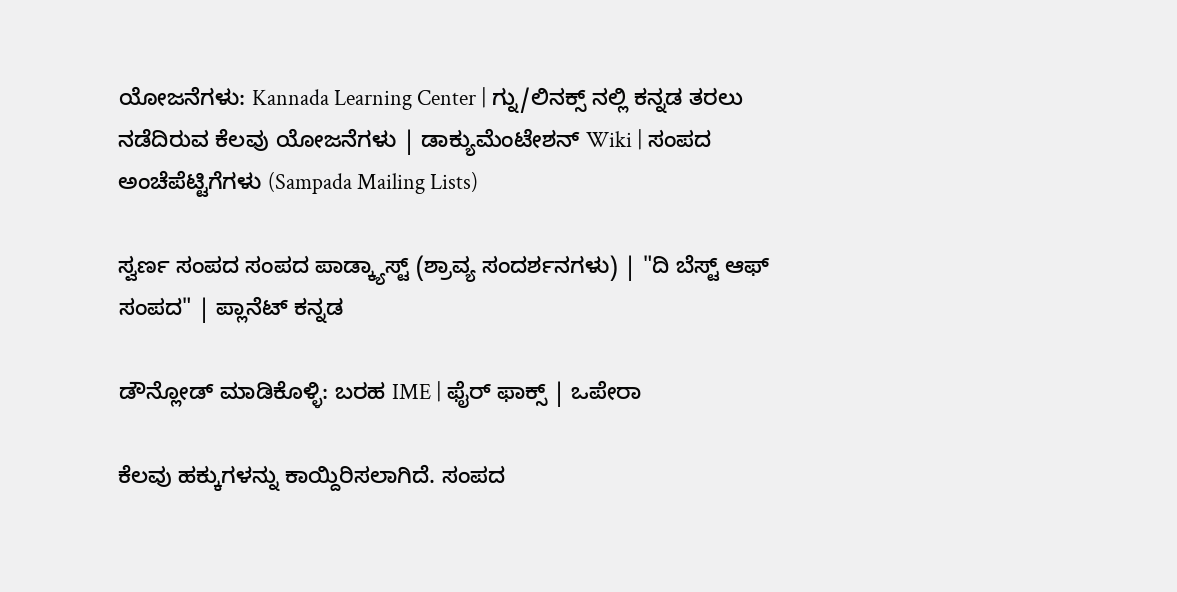ಯೋಜನೆಗಳು: Kannada Learning Center | ಗ್ನು/ಲಿನಕ್ಸ್ ನಲ್ಲಿ ಕನ್ನಡ ತರಲು ನಡೆದಿರುವ ಕೆಲವು ಯೋಜನೆಗಳು | ಡಾಕ್ಯುಮೆಂಟೇಶನ್ Wiki | ಸಂಪದ ಅಂಚೆಪೆಟ್ಟಿಗೆಗಳು (Sampada Mailing Lists)

ಸ್ವರ್ಣ ಸಂಪದ ಸಂಪದ ಪಾಡ್ಕ್ಯಾಸ್ಟ್ (ಶ್ರಾವ್ಯ ಸಂದರ್ಶನಗಳು) | "ದಿ ಬೆಸ್ಟ್ ಆಫ್ ಸಂಪದ" | ಪ್ಲಾನೆಟ್ ಕನ್ನಡ

ಡೌನ್ಲೋಡ್ ಮಾಡಿಕೊಳ್ಳಿ: ಬರಹ IME | ಫೈರ್ ಫಾಕ್ಸ್ | ಒಪೇರಾ

ಕೆಲವು ಹಕ್ಕುಗಳನ್ನು ಕಾಯ್ದಿರಿಸಲಾಗಿದೆ. ಸಂಪದ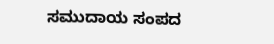ಸಮುದಾಯ ಸಂಪದ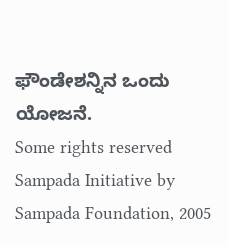ಫೌಂಡೇಶನ್ನಿನ ಒಂದು ಯೋಜನೆ.
Some rights reserved Sampada Initiative by Sampada Foundation, 2005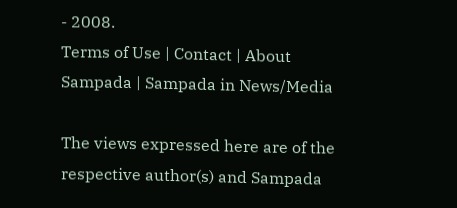- 2008.
Terms of Use | Contact | About Sampada | Sampada in News/Media

The views expressed here are of the respective author(s) and Sampada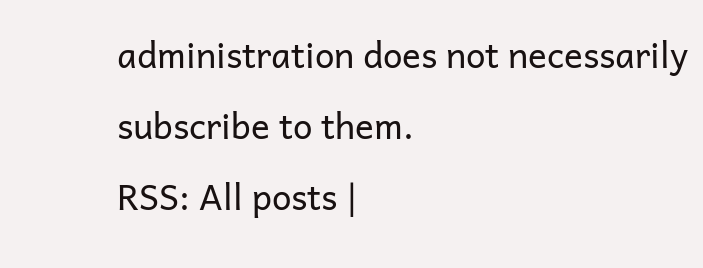administration does not necessarily subscribe to them.
RSS: All posts |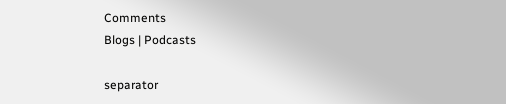Comments
Blogs | Podcasts

separator